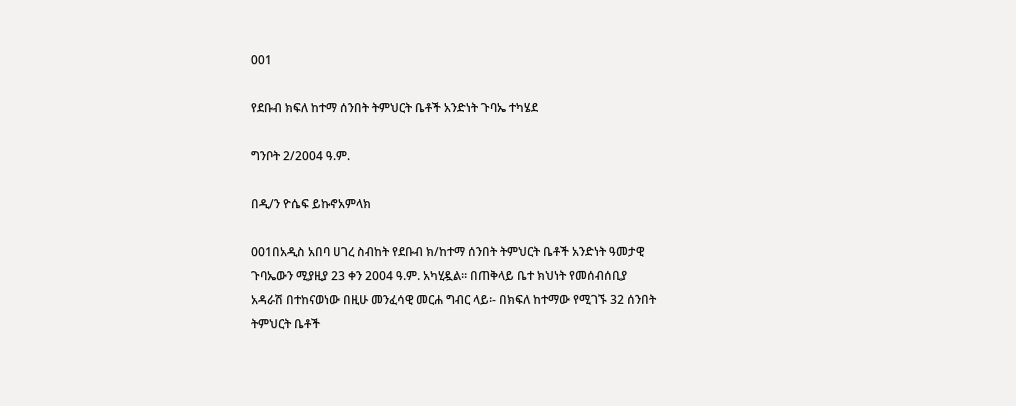001

የደቡብ ክፍለ ከተማ ሰንበት ትምህርት ቤቶች አንድነት ጉባኤ ተካሄደ

ግንቦት 2/2004 ዓ.ም.

በዲ/ን ዮሴፍ ይኩኖአምላክ

001በአዲስ አበባ ሀገረ ስብከት የደቡብ ክ/ከተማ ሰንበት ትምህርት ቤቶች አንድነት ዓመታዊ ጉባኤውን ሚያዚያ 23 ቀን 2004 ዓ.ም. አካሂዷል፡፡ በጠቅላይ ቤተ ክህነት የመሰብሰቢያ አዳራሽ በተከናወነው በዚሁ መንፈሳዊ መርሐ ግብር ላይ፡- በክፍለ ከተማው የሚገኙ 32 ሰንበት ትምህርት ቤቶች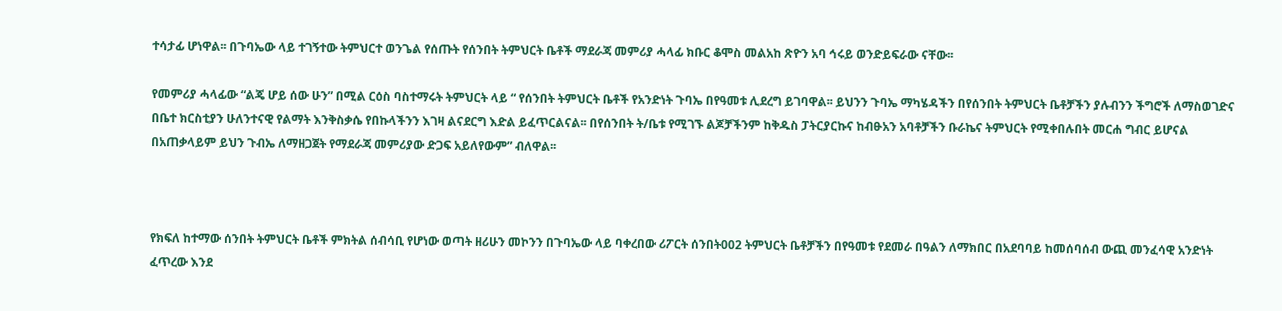ተሳታፊ ሆነዋል፡፡ በጉባኤው ላይ ተገኝተው ትምህርተ ወንጌል የሰጡት የሰንበት ትምህርት ቤቶች ማደራጃ መምሪያ ሓላፊ ክቡር ቆሞስ መልአከ ጽዮን አባ ኅሩይ ወንድይፍራው ናቸው፡፡

የመምሪያ ሓላፊው “ልጄ ሆይ ሰው ሁን” በሚል ርዕስ ባስተማሩት ትምህርት ላይ “ የሰንበት ትምህርት ቤቶች የአንድነት ጉባኤ በየዓመቱ ሊደረግ ይገባዋል፡፡ ይህንን ጉባኤ ማካሄዳችን በየሰንበት ትምህርት ቤቶቻችን ያሉብንን ችግሮች ለማስወገድና በቤተ ክርስቲያን ሁለንተናዊ የልማት እንቅስቃሴ የበኩላችንን እገዛ ልናደርግ እድል ይፈጥርልናል፡፡ በየሰንበት ት/ቤቱ የሚገኙ ልጆቻችንም ከቅዱስ ፓትርያርኩና ከብፁአን አባቶቻችን ቡራኬና ትምህርት የሚቀበሉበት መርሐ ግብር ይሆናል በአጠቃላይም ይህን ጉብኤ ለማዘጋጀት የማደራጃ መምሪያው ድጋፍ አይለየውም” ብለዋል፡፡



የክፍለ ከተማው ሰንበት ትምህርት ቤቶች ምክትል ሰብሳቢ የሆነው ወጣት ዘሪሁን መኮንን በጉባኤው ላይ ባቀረበው ሪፖርት ሰንበት002 ትምህርት ቤቶቻችን በየዓመቱ የደመራ በዓልን ለማክበር በአደባባይ ከመሰባሰብ ውጪ መንፈሳዊ አንድነት ፈጥረው እንደ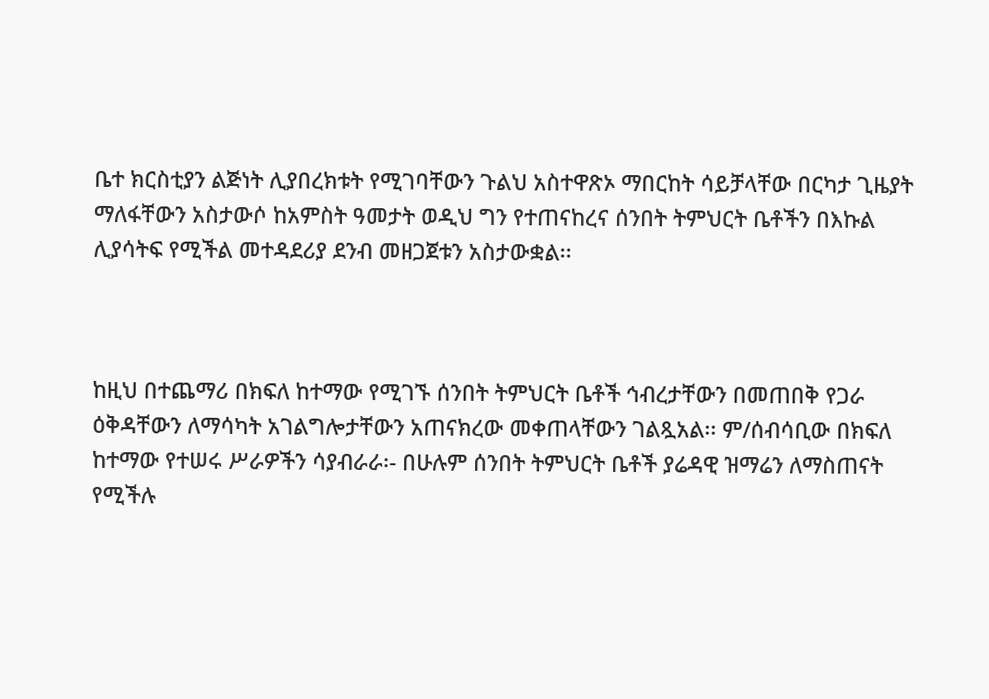ቤተ ክርስቲያን ልጅነት ሊያበረክቱት የሚገባቸውን ጉልህ አስተዋጽኦ ማበርከት ሳይቻላቸው በርካታ ጊዜያት ማለፋቸውን አስታውሶ ከአምስት ዓመታት ወዲህ ግን የተጠናከረና ሰንበት ትምህርት ቤቶችን በእኩል ሊያሳትፍ የሚችል መተዳደሪያ ደንብ መዘጋጀቱን አስታውቋል፡፡



ከዚህ በተጨማሪ በክፍለ ከተማው የሚገኙ ሰንበት ትምህርት ቤቶች ኅብረታቸውን በመጠበቅ የጋራ ዕቅዳቸውን ለማሳካት አገልግሎታቸውን አጠናክረው መቀጠላቸውን ገልጿአል፡፡ ም/ሰብሳቢው በክፍለ ከተማው የተሠሩ ሥራዎችን ሳያብራራ፡- በሁሉም ሰንበት ትምህርት ቤቶች ያሬዳዊ ዝማሬን ለማስጠናት የሚችሉ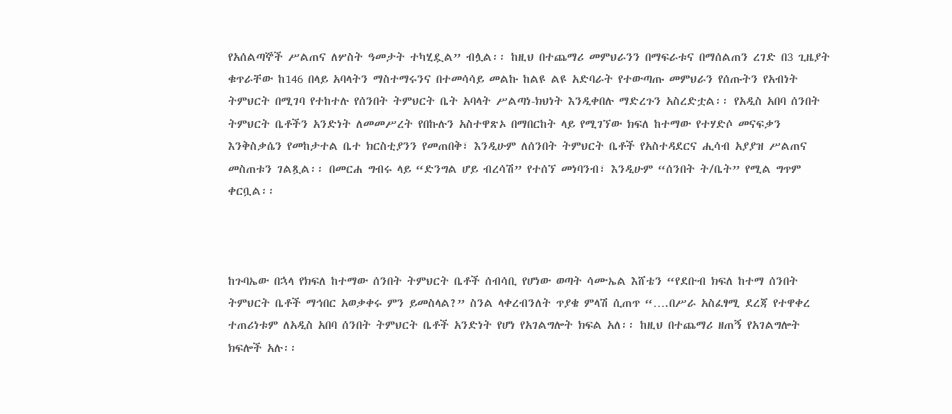የአሰልጣኞች ሥልጠና ለሦስት ዓመታት ተካሂዷል” ብሏል፡፡ ከዚህ በተጨማሪ መምህራንን በማፍራቱና በማሰልጠን ረገድ በ3 ጊዜያት ቁጥራቸው ከ146 በላይ አባላትን ማስተማሩንና በተመሳሳይ መልኩ ከልዩ ልዩ አድባራት የተውጣጡ መምህራን የሰጡትን የአብነት ትምህርት በሚገባ የተከተሉ የሰንበት ትምህርት ቤት አባላት ሥልጣነ-ክህነት እንዲቀበሉ ማድረጉን አስረድቷል፡፡ የአዲስ አበባ ሰንበት ትምህርት ቤቶችን አንድነት ለመመሥረት የበኩሉን አስተዋጽኦ በማበርከት ላይ የሚገኘው ክፍለ ከተማው የተሃድሶ መናፍቃን እንቅስቃሴን የመከታተል ቤተ ክርስቲያንን የመጠበቅ፣ እንዲሁም ለሰንበት ትምህርት ቤቶች የአስተዳደርና ሒሳብ አያያዝ ሥልጠና መስጠቱን ገልጿል፡፡ በመርሐ ግብሩ ላይ “ድንግል ሆይ ብረሳሽ” የተሰኘ መነባንብ፣ እንዲሁም “ሰንበት ት/ቤት” የሚል ግጥም ቀርቧል፡፡



ከጉባኤው በኋላ የክፍለ ከተማው ሰንበት ትምህርት ቤቶች ሰብሳቢ የሆነው ወጣት ሳሙኤል እሸቴን “የደቡብ ክፍለ ከተማ ሰንበት ትምህርት ቤቶች ማኅበር አወቃቀሩ ምን ይመስላል?” ስንል ላቀረብንለት ጥያቄ ምላሽ ሲጠጥ “….በሥራ አስፈፃሚ ደረጃ የተዋቀረ ተጠሪነቱም ለአዲስ አበባ ሰንበት ትምህርት ቤቶች አንድነት የሆነ የአገልግሎት ክፍል አለ፡፡ ከዚህ በተጨማሪ ዘጠኝ የአገልግሎት ክፍሎች አሉ፡፡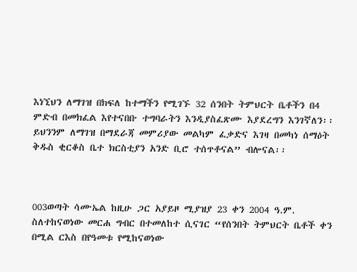እነኚህን ለማገዝ በክፍለ ከተማችን የሚገኙ 32 ሰንበት ትምህርት ቤቶችን በ4 ምድብ በመክፈል እየተናበቡ ተግባራትን እንዲያስፈጽሙ እያደረግን እንገኛለን፡፡ ይህንንም ለማገዝ በማደራጃ መምሪያው መልካም ፈቃድና እገዛ በመካነ ሰማዕት ቅዱስ ቂርቆስ ቤተ ክርስቲያን አንድ ቢሮ ተሰጥቶናል” ብሎናል፡፡



003ወጣት ሳሙኤል ከዚሁ ጋር አያይዞ ሚያዝያ 23 ቀን 2004 ዓ.ም. ስለተከናወነው መርሐ ግብር በተመለከተ ሲናገር “የሰንበት ትምህርት ቤቶች ቀን በሚል ርእስ በየዓመቱ የሚከናወነው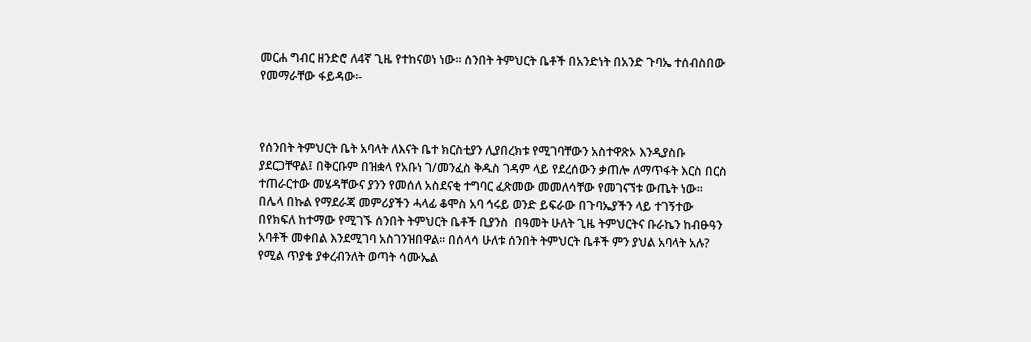መርሐ ግብር ዘንድሮ ለ4ኛ ጊዜ የተከናወነ ነው፡፡ ሰንበት ትምህርት ቤቶች በአንድነት በአንድ ጉባኤ ተሰብስበው የመማራቸው ፋይዳው፡-



የሰንበት ትምህርት ቤት አባላት ለእናት ቤተ ክርስቲያን ሊያበረክቱ የሚገባቸውን አስተዋጽኦ እንዲያስቡ ያደርጋቸዋል፤ በቅርቡም በዝቋላ የአቡነ ገ/መንፈስ ቅዱስ ገዳም ላይ የደረሰውን ቃጠሎ ለማጥፋት እርስ በርስ ተጠራርተው መሄዳቸውና ያንን የመሰለ አስደናቂ ተግባር ፈጽመው መመለሳቸው የመገናኘቱ ውጤት ነው፡፡ በሌላ በኩል የማደራጃ መምሪያችን ሓላፊ ቆሞስ አባ ኅሩይ ወንድ ይፍራው በጉባኤያችን ላይ ተገኝተው በየክፍለ ከተማው የሚገኙ ሰንበት ትምህርት ቤቶች ቢያንስ  በዓመት ሁለት ጊዜ ትምህርትና ቡራኬን ከብፁዓን አባቶች መቀበል እንደሚገባ አስገንዝበዋል፡፡ በሰላሳ ሁለቱ ሰንበት ትምህርት ቤቶች ምን ያህል አባላት አሉ? የሚል ጥያቄ ያቀረብንለት ወጣት ሳሙኤል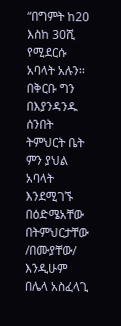“በግምት ከ20 እስከ 30ሺ የሚደርሱ አባላት አሉን፡፡ በቅርቡ ግን በእያንዳንዱ ሰንበት ትምህርት ቤት ምን ያህል አባላት እንደሚገኙ በዕድሜአቸው በትምህርታቸው /በሙያቸው/ እንዲሁም በሌላ አስፈላጊ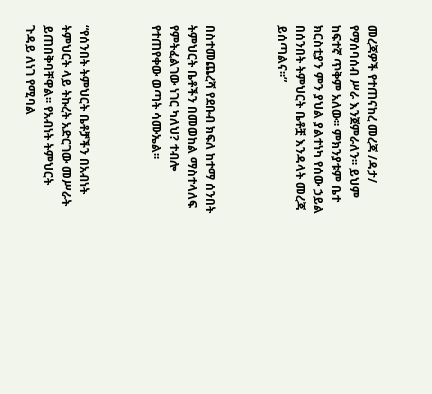መረጃዎች የተጠናከረ መረጃ /ዳታ/ የማሰባሰብ ሥራ እንጀምራለን፡፡ ይህም ከፍተኛ ጥቅም አለው፡፡ ምክንያቱም ቤተ ክርስቲያን ምን ያህል ያልተነካ የሰው ኃይል በሰንበት ትምህርት ቤቶቿ እንዳላት መረጃ ይሰጣልና፡፡”



በስተመጨረሻ የደቡብ ክፍለ ከተማ ሰንበት ትምህርት ቤቶችን በመወከል ማስተላለፍ የምትፈልገው ነገር ካለህ? ተብሎ የተጠየቀው ወጣት ሳሙኤል፡፡



“የሰንበት ትምህርት ቤቶቻችን በአብነት ትምህርት ላይ ትኩረት አድርገው መሥራት ይጠበቅባቸዋል፡፡ የአብነት ትምህርት ጉዳይ ለነገ የሚባል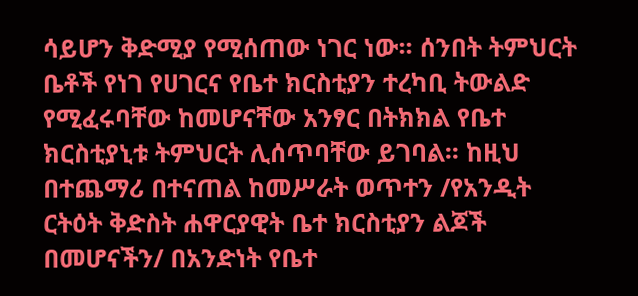ሳይሆን ቅድሚያ የሚሰጠው ነገር ነው፡፡ ሰንበት ትምህርት ቤቶች የነገ የሀገርና የቤተ ክርስቲያን ተረካቢ ትውልድ የሚፈሩባቸው ከመሆናቸው አንፃር በትክክል የቤተ ክርስቲያኒቱ ትምህርት ሊሰጥባቸው ይገባል፡፡ ከዚህ በተጨማሪ በተናጠል ከመሥራት ወጥተን /የአንዲት ርትዕት ቅድስት ሐዋርያዊት ቤተ ክርስቲያን ልጆች በመሆናችን/ በአንድነት የቤተ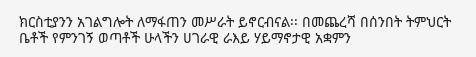ክርስቲያንን አገልግሎት ለማፋጠን መሥራት ይኖርብናል፡፡ በመጨረሻ በሰንበት ትምህርት ቤቶች የምንገኝ ወጣቶች ሁላችን ሀገራዊ ራእይ ሃይማኖታዊ አቋምን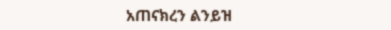አጠናክረን ልንይዝ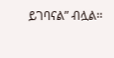ይገባናል” ብሏል፡፡